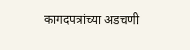कागदपत्रांच्या अडचणी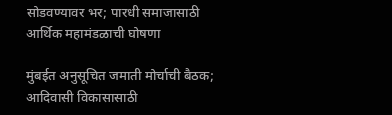सोडवण्यावर भर; पारधी समाजासाठी आर्थिक महामंडळाची घोषणा

मुंबईत अनुसूचित जमाती मोर्चाची बैठक; आदिवासी विकासासाठी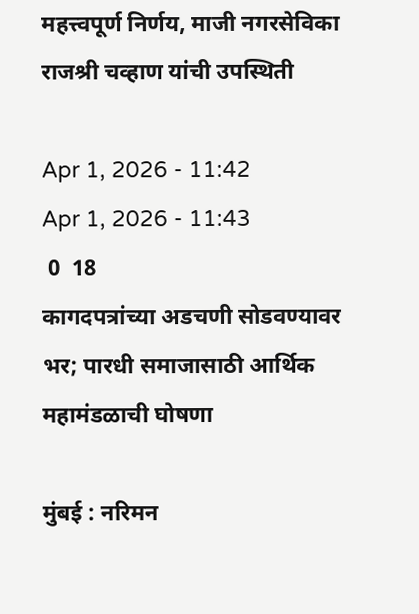महत्त्वपूर्ण निर्णय, माजी नगरसेविका राजश्री चव्हाण यांची उपस्थिती

Apr 1, 2026 - 11:42
Apr 1, 2026 - 11:43
 0  18
कागदपत्रांच्या अडचणी सोडवण्यावर भर; पारधी समाजासाठी आर्थिक महामंडळाची घोषणा

मुंबई : नरिमन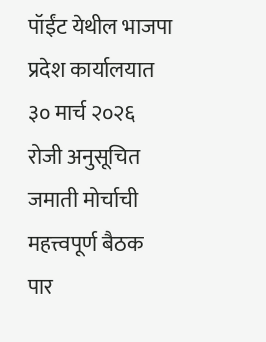पॉईंट येथील भाजपा प्रदेश कार्यालयात ३० मार्च २०२६ रोजी अनुसूचित जमाती मोर्चाची महत्त्वपूर्ण बैठक पार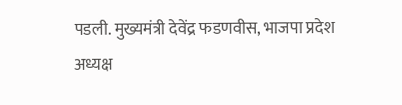पडली. मुख्यमंत्री देवेंद्र फडणवीस, भाजपा प्रदेश अध्यक्ष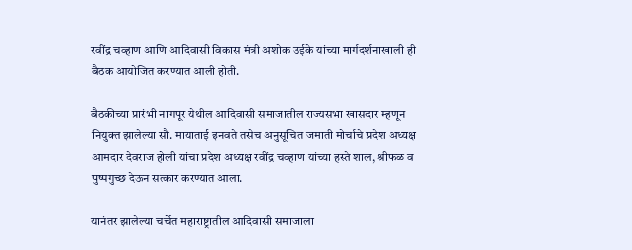रवींद्र चव्हाण आणि आदिवासी विकास मंत्री अशोक उईके यांच्या मार्गदर्शनाखाली ही बैठक आयोजित करण्यात आली होती.

बैठकीच्या प्रारंभी नागपूर येथील आदिवासी समाजातील राज्यसभा खासदार म्हणून नियुक्त झालेल्या सौ. मायाताई इनवते तसेच अनुसूचित जमाती मोर्चाचे प्रदेश अध्यक्ष आमदार देवराज होली यांचा प्रदेश अध्यक्ष रवींद्र चव्हाण यांच्या हस्ते शाल, श्रीफळ व पुष्पगुच्छ देऊन सत्कार करण्यात आला.

यानंतर झालेल्या चर्चेत महाराष्ट्रातील आदिवासी समाजाला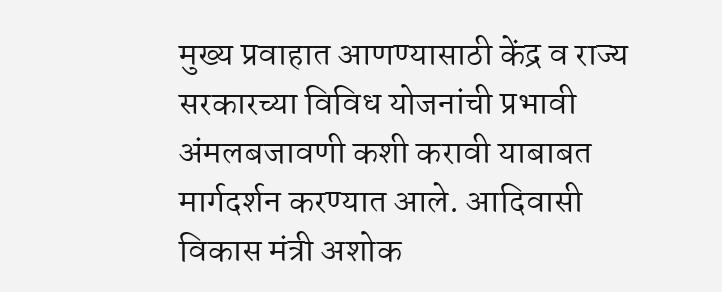मुख्य प्रवाहात आणण्यासाठी केंद्र व राज्य सरकारच्या विविध योजनांची प्रभावी अंमलबजावणी कशी करावी याबाबत मार्गदर्शन करण्यात आले. आदिवासी विकास मंत्री अशोक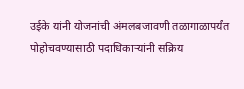उईके यांनी योजनांची अंमलबजावणी तळागाळापर्यंत पोहोचवण्यासाठी पदाधिकाऱ्यांनी सक्रिय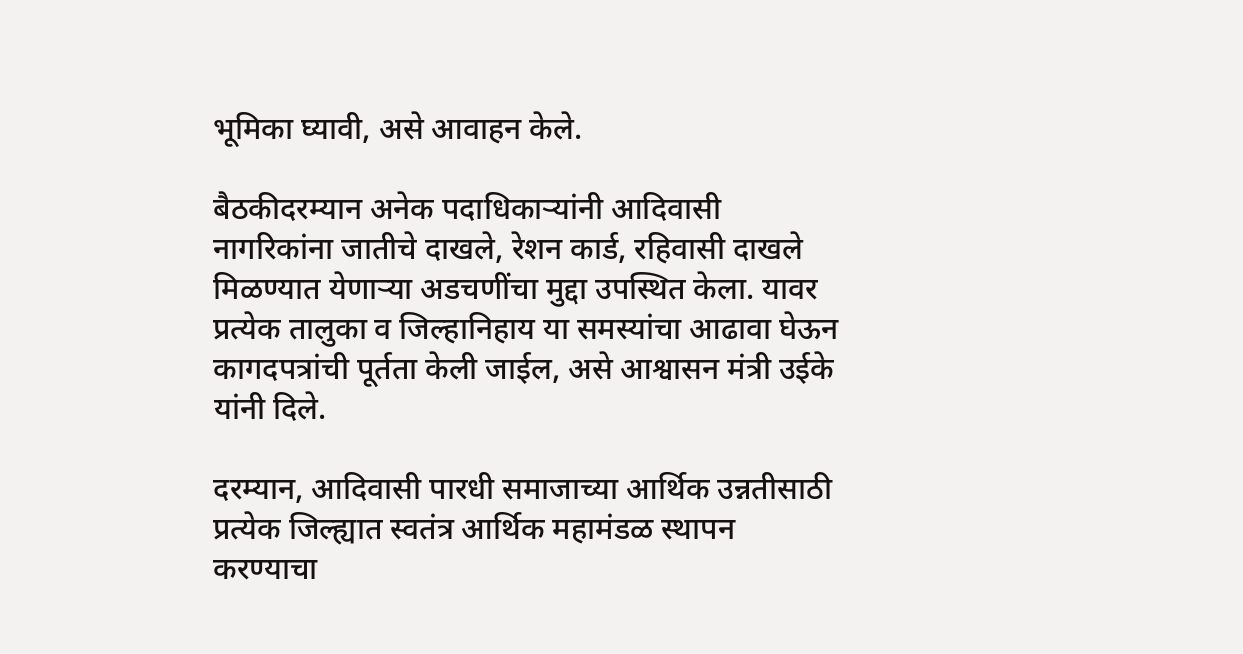भूमिका घ्यावी, असे आवाहन केले.

बैठकीदरम्यान अनेक पदाधिकाऱ्यांनी आदिवासी नागरिकांना जातीचे दाखले, रेशन कार्ड, रहिवासी दाखले मिळण्यात येणाऱ्या अडचणींचा मुद्दा उपस्थित केला. यावर प्रत्येक तालुका व जिल्हानिहाय या समस्यांचा आढावा घेऊन कागदपत्रांची पूर्तता केली जाईल, असे आश्वासन मंत्री उईके यांनी दिले.

दरम्यान, आदिवासी पारधी समाजाच्या आर्थिक उन्नतीसाठी प्रत्येक जिल्ह्यात स्वतंत्र आर्थिक महामंडळ स्थापन करण्याचा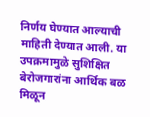निर्णय घेण्यात आल्याची माहिती देण्यात आली. या उपक्रमामुळे सुशिक्षित बेरोजगारांना आर्थिक बळ मिळून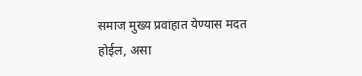समाज मुख्य प्रवाहात येण्यास मदत होईल, असा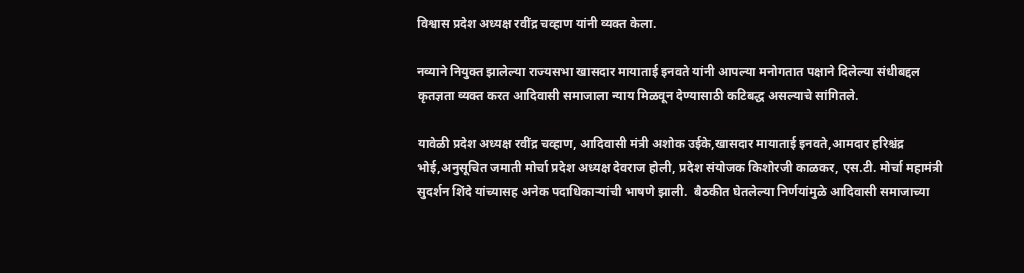विश्वास प्रदेश अध्यक्ष रवींद्र चव्हाण यांनी व्यक्त केला.

नव्याने नियुक्त झालेल्या राज्यसभा खासदार मायाताई इनवते यांनी आपल्या मनोगतात पक्षाने दिलेल्या संधीबद्दल कृतज्ञता व्यक्त करत आदिवासी समाजाला न्याय मिळवून देण्यासाठी कटिबद्ध असल्याचे सांगितले.

यावेळी प्रदेश अध्यक्ष रवींद्र चव्हाण, आदिवासी मंत्री अशोक उईके,खासदार मायाताई इनवते,आमदार हरिश्चंद्र भोई,अनुसूचित जमाती मोर्चा प्रदेश अध्यक्ष देवराज होली, प्रदेश संयोजक किशोरजी काळकर, एस.टी. मोर्चा महामंत्री सुदर्शन शिंदे यांच्यासह अनेक पदाधिकाऱ्यांची भाषणे झाली.  बैठकीत घेतलेल्या निर्णयांमुळे आदिवासी समाजाच्या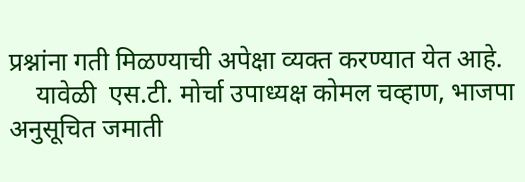प्रश्नांना गती मिळण्याची अपेक्षा व्यक्त करण्यात येत आहे.
    यावेळी  एस.टी. मोर्चा उपाध्यक्ष कोमल चव्हाण, भाजपा अनुसूचित जमाती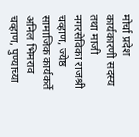मोर्चा प्रदेश कार्यकारणी सदस्य तथा माजी नगरसेविका राजश्री चव्हाण, ज्येष्ठ सामाजिक कार्यकर्ते अनिल भिमराव चव्हाण, पुण्याच्या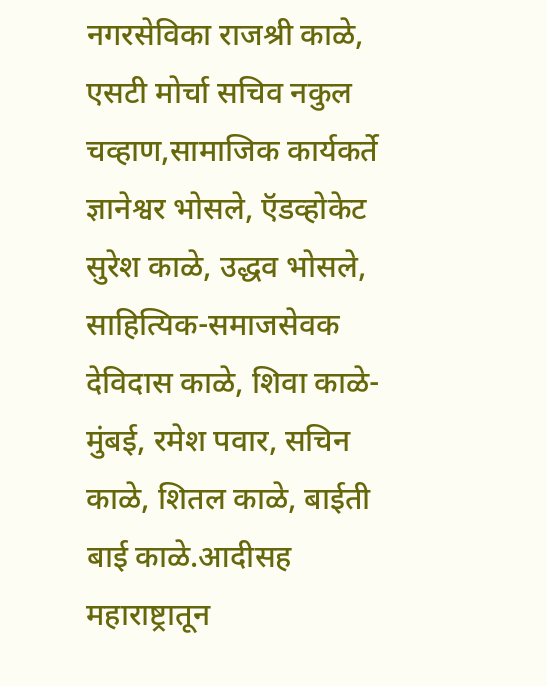नगरसेविका राजश्री काळे, एसटी मोर्चा सचिव नकुल चव्हाण,सामाजिक कार्यकर्ते ज्ञानेश्वर भोसले, ऍडव्होकेट  सुरेश काळे, उद्धव भोसले, साहित्यिक-समाजसेवक देविदास काळे, शिवा काळे-मुंबई, रमेश पवार, सचिन काळे, शितल काळे, बाईती बाई काळे.आदीसह महाराष्ट्रातून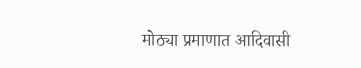मोठ्या प्रमाणात आदिवासी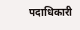पदाधिकारी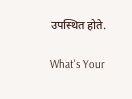उपस्थित होते.

What's Your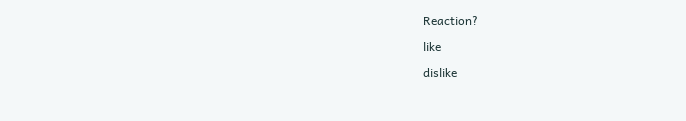Reaction?

like

dislike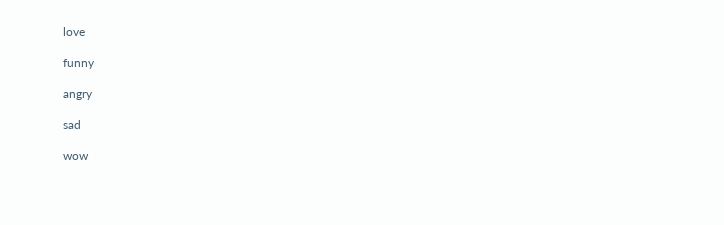love

funny

angry

sad

wow